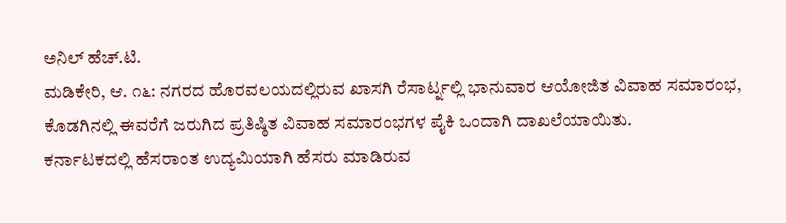ಅನಿಲ್ ಹೆಚ್.ಟಿ.
ಮಡಿಕೇರಿ, ಆ. ೧೬: ನಗರದ ಹೊರವಲಯದಲ್ಲಿರುವ ಖಾಸಗಿ ರೆಸಾರ್ಟ್ನಲ್ಲಿ ಭಾನುವಾರ ಆಯೋಜಿತ ವಿವಾಹ ಸಮಾರಂಭ, ಕೊಡಗಿನಲ್ಲಿ ಈವರೆಗೆ ಜರುಗಿದ ಪ್ರತಿಷ್ಠಿತ ವಿವಾಹ ಸಮಾರಂಭಗಳ ಪೈಕಿ ಒಂದಾಗಿ ದಾಖಲೆಯಾಯಿತು.
ಕರ್ನಾಟಕದಲ್ಲಿ ಹೆಸರಾಂತ ಉದ್ಯಮಿಯಾಗಿ ಹೆಸರು ಮಾಡಿರುವ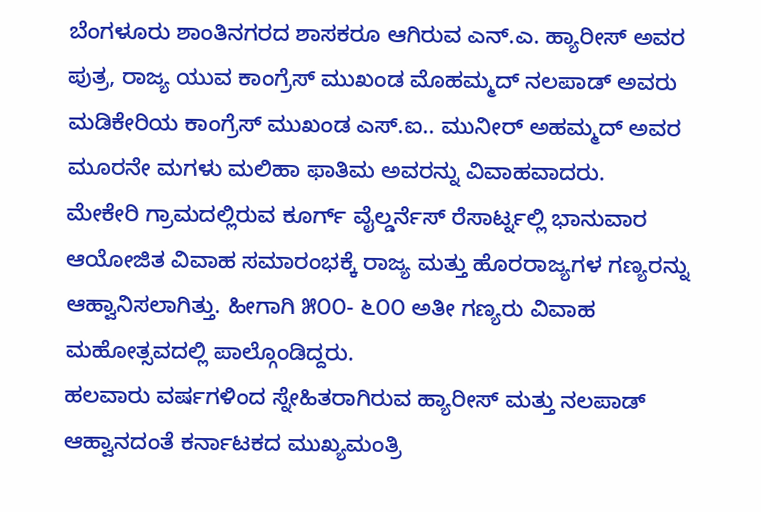ಬೆಂಗಳೂರು ಶಾಂತಿನಗರದ ಶಾಸಕರೂ ಆಗಿರುವ ಎನ್.ಎ. ಹ್ಯಾರೀಸ್ ಅವರ ಪುತ್ರ, ರಾಜ್ಯ ಯುವ ಕಾಂಗ್ರೆಸ್ ಮುಖಂಡ ಮೊಹಮ್ಮದ್ ನಲಪಾಡ್ ಅವರು ಮಡಿಕೇರಿಯ ಕಾಂಗ್ರೆಸ್ ಮುಖಂಡ ಎಸ್.ಐ.. ಮುನೀರ್ ಅಹಮ್ಮದ್ ಅವರ ಮೂರನೇ ಮಗಳು ಮಲಿಹಾ ಫಾತಿಮ ಅವರನ್ನು ವಿವಾಹವಾದರು.
ಮೇಕೇರಿ ಗ್ರಾಮದಲ್ಲಿರುವ ಕೂರ್ಗ್ ವೈಲ್ಡರ್ನೆಸ್ ರೆಸಾರ್ಟ್ನಲ್ಲಿ ಭಾನುವಾರ ಆಯೋಜಿತ ವಿವಾಹ ಸಮಾರಂಭಕ್ಕೆ ರಾಜ್ಯ ಮತ್ತು ಹೊರರಾಜ್ಯಗಳ ಗಣ್ಯರನ್ನು ಆಹ್ವಾನಿಸಲಾಗಿತ್ತು. ಹೀಗಾಗಿ ೫೦೦- ೬೦೦ ಅತೀ ಗಣ್ಯರು ವಿವಾಹ ಮಹೋತ್ಸವದಲ್ಲಿ ಪಾಲ್ಗೊಂಡಿದ್ದರು.
ಹಲವಾರು ವರ್ಷಗಳಿಂದ ಸ್ನೇಹಿತರಾಗಿರುವ ಹ್ಯಾರೀಸ್ ಮತ್ತು ನಲಪಾಡ್ ಆಹ್ವಾನದಂತೆ ಕರ್ನಾಟಕದ ಮುಖ್ಯಮಂತ್ರಿ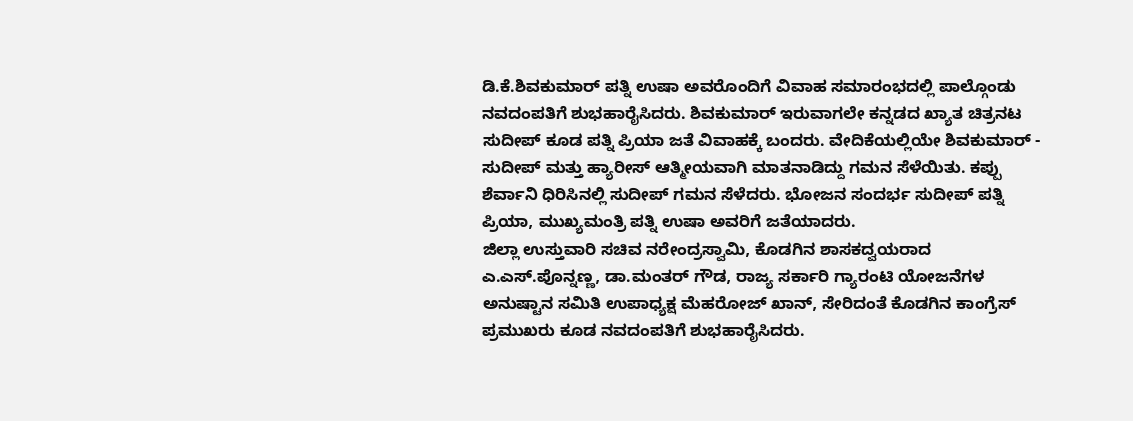ಡಿ.ಕೆ.ಶಿವಕುಮಾರ್ ಪತ್ನಿ ಉಷಾ ಅವರೊಂದಿಗೆ ವಿವಾಹ ಸಮಾರಂಭದಲ್ಲಿ ಪಾಲ್ಗೊಂಡು ನವದಂಪತಿಗೆ ಶುಭಹಾರೈಸಿದರು. ಶಿವಕುಮಾರ್ ಇರುವಾಗಲೇ ಕನ್ನಡದ ಖ್ಯಾತ ಚಿತ್ರನಟ ಸುದೀಪ್ ಕೂಡ ಪತ್ನಿ ಪ್ರಿಯಾ ಜತೆ ವಿವಾಹಕ್ಕೆ ಬಂದರು. ವೇದಿಕೆಯಲ್ಲಿಯೇ ಶಿವಕುಮಾರ್ - ಸುದೀಪ್ ಮತ್ತು ಹ್ಯಾರೀಸ್ ಆತ್ಮೀಯವಾಗಿ ಮಾತನಾಡಿದ್ದು ಗಮನ ಸೆಳೆಯಿತು. ಕಪ್ಪು ಶೆರ್ವಾನಿ ಧಿರಿಸಿನಲ್ಲಿ ಸುದೀಪ್ ಗಮನ ಸೆಳೆದರು. ಭೋಜನ ಸಂದರ್ಭ ಸುದೀಪ್ ಪತ್ನಿ ಪ್ರಿಯಾ, ಮುಖ್ಯಮಂತ್ರಿ ಪತ್ನಿ ಉಷಾ ಅವರಿಗೆ ಜತೆಯಾದರು.
ಜಿಲ್ಲಾ ಉಸ್ತುವಾರಿ ಸಚಿವ ನರೇಂದ್ರಸ್ವಾಮಿ, ಕೊಡಗಿನ ಶಾಸಕದ್ವಯರಾದ ಎ.ಎಸ್.ಪೊನ್ನಣ್ಣ, ಡಾ.ಮಂತರ್ ಗೌಡ, ರಾಜ್ಯ ಸರ್ಕಾರಿ ಗ್ಯಾರಂಟಿ ಯೋಜನೆಗಳ ಅನುಷ್ಟಾನ ಸಮಿತಿ ಉಪಾಧ್ಯಕ್ಷ ಮೆಹರೋಜ್ ಖಾನ್, ಸೇರಿದಂತೆ ಕೊಡಗಿನ ಕಾಂಗ್ರೆಸ್ ಪ್ರಮುಖರು ಕೂಡ ನವದಂಪತಿಗೆ ಶುಭಹಾರೈಸಿದರು.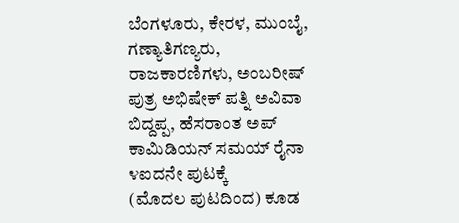ಬೆಂಗಳೂರು, ಕೇರಳ, ಮುಂಬೈ, ಗಣ್ಯಾತಿಗಣ್ಯರು, ರಾಜಕಾರಣಿಗಳು, ಅಂಬರೀಷ್ ಪುತ್ರ ಅಭಿಷೇಕ್ ಪತ್ನಿ ಅವಿವಾ ಬಿದ್ದಪ್ಪ, ಹೆಸರಾಂತ ಅಪ್ ಕಾಮಿಡಿಯನ್ ಸಮಯ್ ರೈನಾ ೪ಐದನೇ ಪುಟಕ್ಕೆ
(ಮೊದಲ ಪುಟದಿಂದ) ಕೂಡ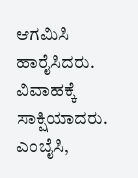ಆಗಮಿಸಿ ಹಾರೈಸಿದರು. ವಿವಾಹಕ್ಕೆ ಸಾಕ್ಷಿಯಾದರು. ಎಂಬೈಸಿ,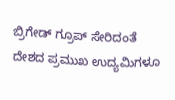ಬ್ರಿಗೇಡ್ ಗ್ರೂಪ್ ಸೇರಿದಂತೆ ದೇಶದ ಪ್ರಮುಖ ಉದ್ಯಮಿಗಳೂ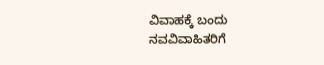ವಿವಾಹಕ್ಕೆ ಬಂದು ನವವಿವಾಹಿತರಿಗೆ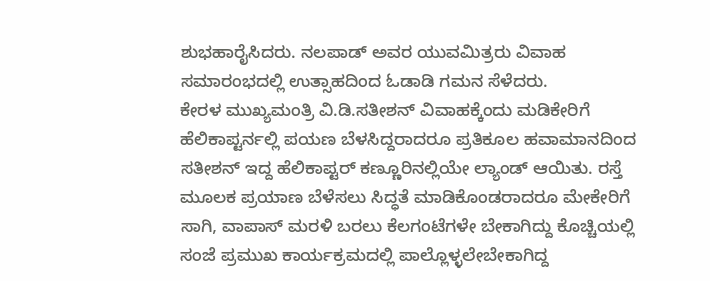ಶುಭಹಾರೈಸಿದರು. ನಲಪಾಡ್ ಅವರ ಯುವಮಿತ್ರರು ವಿವಾಹ ಸಮಾರಂಭದಲ್ಲಿ ಉತ್ಸಾಹದಿಂದ ಓಡಾಡಿ ಗಮನ ಸೆಳೆದರು.
ಕೇರಳ ಮುಖ್ಯಮಂತ್ರಿ ವಿ.ಡಿ.ಸತೀಶನ್ ವಿವಾಹಕ್ಕೆಂದು ಮಡಿಕೇರಿಗೆ ಹೆಲಿಕಾಪ್ಟರ್ನಲ್ಲಿ ಪಯಣ ಬೆಳಸಿದ್ದರಾದರೂ ಪ್ರತಿಕೂಲ ಹವಾಮಾನದಿಂದ ಸತೀಶನ್ ಇದ್ದ ಹೆಲಿಕಾಪ್ಟರ್ ಕಣ್ಣೂರಿನಲ್ಲಿಯೇ ಲ್ಯಾಂಡ್ ಆಯಿತು. ರಸ್ತೆ ಮೂಲಕ ಪ್ರಯಾಣ ಬೆಳೆಸಲು ಸಿದ್ಧತೆ ಮಾಡಿಕೊಂಡರಾದರೂ ಮೇಕೇರಿಗೆ ಸಾಗಿ, ವಾಪಾಸ್ ಮರಳಿ ಬರಲು ಕೆಲಗಂಟೆಗಳೇ ಬೇಕಾಗಿದ್ದು ಕೊಚ್ಚಿಯಲ್ಲಿ ಸಂಜೆ ಪ್ರಮುಖ ಕಾರ್ಯಕ್ರಮದಲ್ಲಿ ಪಾಲ್ಲೊಳ್ಳಲೇಬೇಕಾಗಿದ್ದ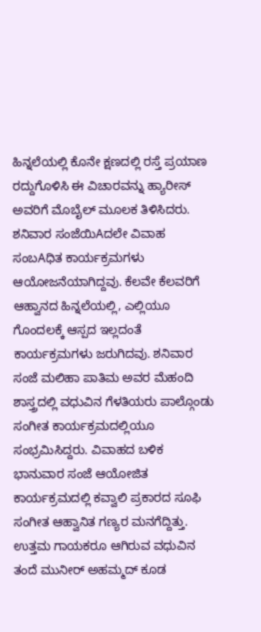ಹಿನ್ನಲೆಯಲ್ಲಿ ಕೊನೇ ಕ್ಷಣದಲ್ಲಿ ರಸ್ತೆ ಪ್ರಯಾಣ ರದ್ದುಗೊಳಿಸಿ ಈ ವಿಚಾರವನ್ನು ಹ್ಯಾರೀಸ್ ಅವರಿಗೆ ಮೊಬೈಲ್ ಮೂಲಕ ತಿಳಿಸಿದರು.
ಶನಿವಾರ ಸಂಜೆಯಿAದಲೇ ವಿವಾಹ ಸಂಬAಧಿತ ಕಾರ್ಯಕ್ರಮಗಳು ಆಯೋಜನೆಯಾಗಿದ್ದವು. ಕೆಲವೇ ಕೆಲವರಿಗೆ ಆಹ್ವಾನದ ಹಿನ್ನಲೆಯಲ್ಲಿ, ಎಲ್ಲಿಯೂ ಗೊಂದಲಕ್ಕೆ ಆಸ್ಪದ ಇಲ್ಲದಂತೆ ಕಾರ್ಯಕ್ರಮಗಳು ಜರುಗಿದವು. ಶನಿವಾರ ಸಂಜೆ ಮಲಿಹಾ ಪಾತಿಮ ಅವರ ಮೆಹಂದಿ ಶಾಸ್ತ್ರದಲ್ಲಿ ವಧುವಿನ ಗೆಳತಿಯರು ಪಾಲ್ಗೊಂಡು ಸಂಗೀತ ಕಾರ್ಯಕ್ರಮದಲ್ಲಿಯೂ ಸಂಭ್ರಮಿಸಿದ್ದರು. ವಿವಾಹದ ಬಳಿಕ ಭಾನುವಾರ ಸಂಜೆ ಆಯೋಜಿತ ಕಾರ್ಯಕ್ರಮದಲ್ಲಿ ಕವ್ವಾಲಿ ಪ್ರಕಾರದ ಸೂಫಿ ಸಂಗೀತ ಆಹ್ವಾನಿತ ಗಣ್ಯರ ಮನಗೆದ್ದಿತ್ತು. ಉತ್ತಮ ಗಾಯಕರೂ ಆಗಿರುವ ವಧುವಿನ ತಂದೆ ಮುನೀರ್ ಅಹಮ್ಮದ್ ಕೂಡ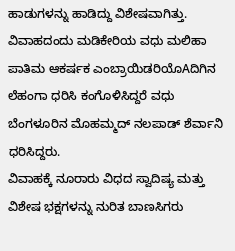ಹಾಡುಗಳನ್ನು ಹಾಡಿದ್ದು ವಿಶೇಷವಾಗಿತ್ತು. ವಿವಾಹದಂದು ಮಡಿಕೇರಿಯ ವಧು ಮಲಿಹಾ ಪಾತಿಮ ಆಕರ್ಷಕ ಎಂಬ್ರಾಯಿಡರಿಯೊAದಿಗಿನ ಲೆಹಂಗಾ ಧರಿಸಿ ಕಂಗೊಳಿಸಿದ್ದರೆ ವಧು ಬೆಂಗಳೂರಿನ ಮೊಹಮ್ಮದ್ ನಲಪಾಡ್ ಶೆರ್ವಾನಿ ಧರಿಸಿದ್ದರು.
ವಿವಾಹಕ್ಕೆ ನೂರಾರು ವಿಧದ ಸ್ವಾದಿಷ್ಯ ಮತ್ತು ವಿಶೇಷ ಭಕ್ಷಗಳನ್ನು ನುರಿತ ಬಾಣಸಿಗರು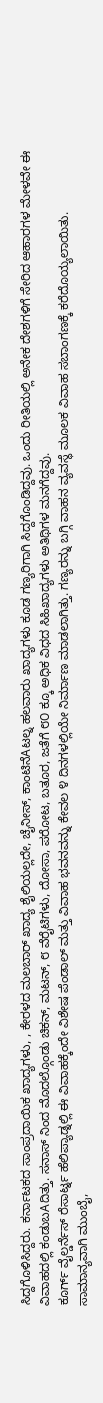ಸಿದ್ದಗೊಳಿಸಿದ್ದರು. ಕರ್ನಾಟಕದ ಸಾಂಪ್ರದಾಯಿಕ ಖಾದ್ಯಗಳು, , ಕೇರಳದ ಮಲಬಾರ್ ಖಾದ್ಯ ಶೈಲಿಯಲ್ಲದೇ, ಚೈನೀಸ್, ಕಾಂಟಿನೆAಟಲ್ನ ಹಲವಾರು ಖಾದ್ಯಗಳು ಕೂಡ ಗಣ್ಯರಿಗಾಗಿ ಸಿದ್ದಗೊಂಡಿದ್ದವು. ಒಂದು ರೀತಿಯಲ್ಲಿ ಅನೇಕ ದೇಶಗಳಿಗೆ ಸೇರಿದ ಆಹಾರಗಳ ಮೇಳವೇ ಈ ವಿವಾಹದಲ್ಲಿ ಕಂಡುಬAದಿತ್ತು. ಸನಾಸ್ ನಿಂದ ಮೊದಲ್ಗೊಂಡು ಚಿಕನ್, ಮಟನ್, ೮ ವೆರೈಟಿಗಳು, ದೋಸಾ, ಪರೋಟ, ಬತೂರ, ಜತೆಗೆ ೮೦ ಕ್ಕೂ ಅಧಿಕ ವಿಧದ ಸಿಹಿಖಾದ್ಯಗಳು ಅತಿಥಿಗಳ ಮನಗೆದ್ದವು.
ಕೂರ್ಗ್ ವೈಲ್ಡರ್ನೆಸ್ ರೆಸಾರ್ಟ್ನ ಹೆಲಿಪ್ಯಾಡ್ನಲ್ಲಿ ಈ ವಿವಾಹಕ್ಕೆಂದೇ ವಿಶೇಷ ಪೆಂಡಾಲ್ ಮತ್ತು ವಿವಾಹ ಭವನವನ್ನು ಕೇವಲ ೪ ದಿನಗಳಲ್ಲಿಯೇ ನಿರ್ಮಾಣ ಮಾಡಲಾಗಿತ್ತು. ಗಣ್ಯರನ್ನು ಬಗ್ಗಿ ವಾಹನ ವ್ಯವಸ್ಥೆ ಮೂಲಕ ವಿವಾಹ ಸಬಾಂಗಣಕ್ಕೆ ಕರೆದೊಯ್ಯಲಾಯಿತು.
ಸಾಮಾನ್ಯವಾಗಿ ಮುಂಬೈ,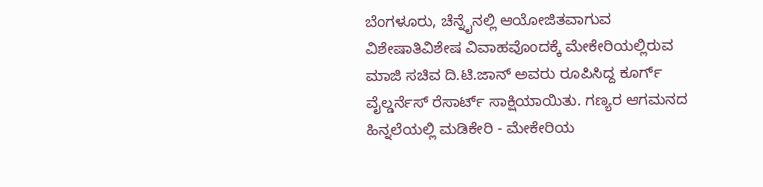ಬೆಂಗಳೂರು, ಚೆನ್ನೈನಲ್ಲಿ ಆಯೋಜಿತವಾಗುವ ವಿಶೇಷಾತಿವಿಶೇಷ ವಿವಾಹವೊಂದಕ್ಕೆ ಮೇಕೇರಿಯಲ್ಲಿರುವ ಮಾಜಿ ಸಚಿವ ದಿ.ಟಿ.ಜಾನ್ ಅವರು ರೂಪಿಸಿದ್ದ ಕೂರ್ಗ್ ವೈಲ್ಡರ್ನೆಸ್ ರೆಸಾರ್ಟ್ ಸಾಕ್ಷಿಯಾಯಿತು. ಗಣ್ಯರ ಆಗಮನದ ಹಿನ್ನಲೆಯಲ್ಲಿ ಮಡಿಕೇರಿ - ಮೇಕೇರಿಯ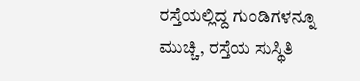ರಸ್ತೆಯಲ್ಲಿದ್ದ ಗುಂಡಿಗಳನ್ನೂ ಮುಚ್ಚಿ, ರಸ್ತೆಯ ಸುಸ್ಥಿತಿ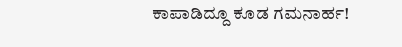ಕಾಪಾಡಿದ್ದೂ ಕೂಡ ಗಮನಾರ್ಹ!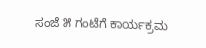ಸಂಜೆ ೫ ಗಂಟೆಗೆ ಕಾರ್ಯಕ್ರಮ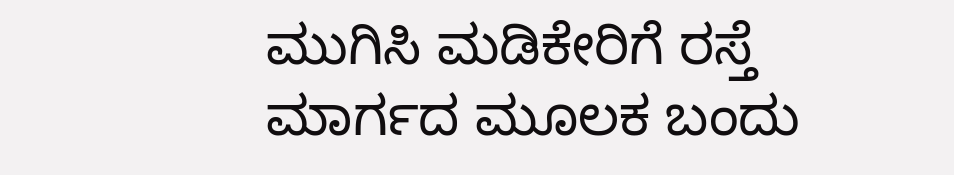ಮುಗಿಸಿ ಮಡಿಕೇರಿಗೆ ರಸ್ತೆ ಮಾರ್ಗದ ಮೂಲಕ ಬಂದು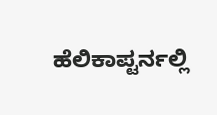ಹೆಲಿಕಾಪ್ಟರ್ನಲ್ಲಿ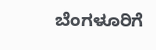ಬೆಂಗಳೂರಿಗೆ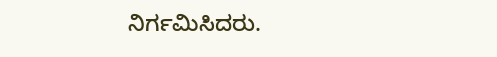ನಿರ್ಗಮಿಸಿದರು.